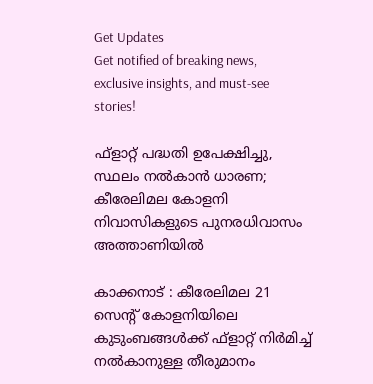Get Updates
Get notified of breaking news, exclusive insights, and must-see stories!

ഫ്ളാറ്റ് പദ്ധതി ഉപേക്ഷിച്ചു, സ്ഥലം നല്‍കാന്‍ ധാരണ; കീരേലിമല കോളനി നിവാസികളുടെ പുനരധിവാസം അത്താണിയില്‍

കാക്കനാട് : കീരേലിമല 21 സെന്റ് കോളനിയിലെ കുടുംബങ്ങള്‍ക്ക് ഫ്ളാറ്റ് നിര്‍മിച്ച് നല്‍കാനുള്ള തീരുമാനം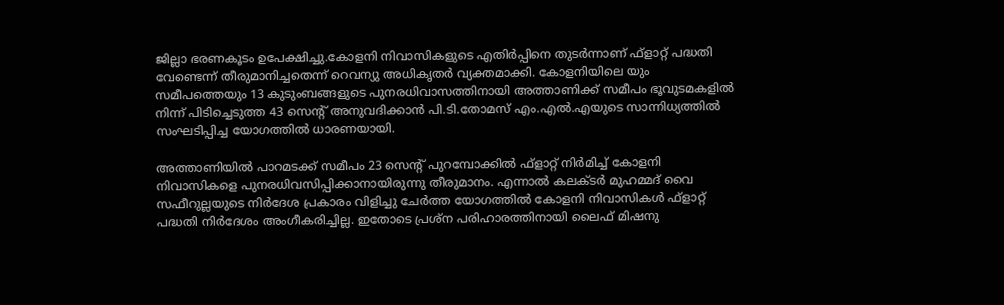ജില്ലാ ഭരണകൂടം ഉപേക്ഷിച്ചു.കോളനി നിവാസികളുടെ എതിര്‍പ്പിനെ തുടര്‍ന്നാണ് ഫ്‌ളാറ്റ് പദ്ധതി വേണ്ടെന്ന് തീരുമാനിച്ചതെന്ന് റെവന്യു അധികൃതര്‍ വ്യക്തമാക്കി. കോളനിയിലെ യും സമീപത്തെയും 13 കുടുംബങ്ങളുടെ പുനരധിവാസത്തിനായി അത്താണിക്ക് സമീപം ഭൂവുടമകളില്‍ നിന്ന് പിടിച്ചെടുത്ത 43 സെന്റ് അനുവദിക്കാന്‍ പി.ടി.തോമസ് എം.എല്‍.എയുടെ സാന്നിധ്യത്തില്‍ സംഘടിപ്പിച്ച യോഗത്തില്‍ ധാരണയായി.

അത്താണിയില്‍ പാറമടക്ക് സമീപം 23 സെന്റ് പുറമ്പോക്കില്‍ ഫ്‌ളാറ്റ് നിര്‍മിച്ച് കോളനി നിവാസികളെ പുനരധിവസിപ്പിക്കാനായിരുന്നു തീരുമാനം. എന്നാല്‍ കലക്ടര്‍ മുഹമ്മദ് വൈ സഫീറുല്ലയുടെ നിര്‍ദേശ പ്രകാരം വിളിച്ചു ചേര്‍ത്ത യോഗത്തില്‍ കോളനി നിവാസികള്‍ ഫ്‌ളാറ്റ് പദ്ധതി നിര്‍ദേശം അംഗീകരിച്ചില്ല. ഇതോടെ പ്രശ്‌ന പരിഹാരത്തിനായി ലൈഫ് മിഷനു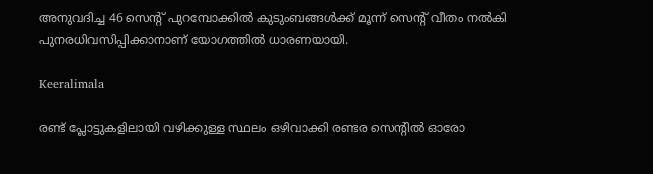അനുവദിച്ച 46 സെന്റ് പുറമ്പോക്കില്‍ കുടുംബങ്ങള്‍ക്ക് മൂന്ന് സെന്റ് വീതം നല്‍കി പുനരധിവസിപ്പിക്കാനാണ് യോഗത്തില്‍ ധാരണയായി.

Keeralimala

രണ്ട് പ്ലോട്ടുകളിലായി വഴിക്കുള്ള സ്ഥലം ഒഴിവാക്കി രണ്ടര സെന്റില്‍ ഓരോ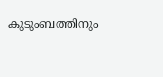കുടുംബത്തിനും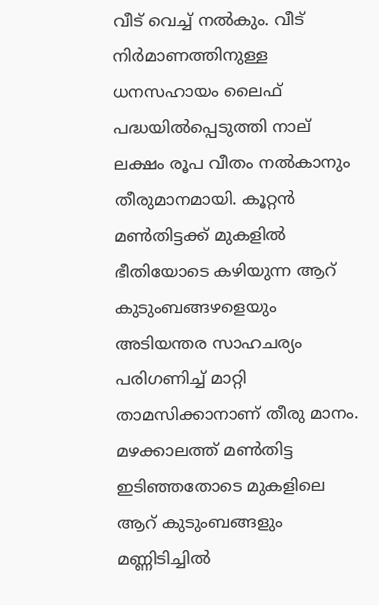വീട് വെച്ച് നല്‍കും. വീട് നിര്‍മാണത്തിനുള്ള ധനസഹായം ലൈഫ് പദ്ധയില്‍പ്പെടുത്തി നാല് ലക്ഷം രൂപ വീതം നല്‍കാനും തീരുമാനമായി. കൂറ്റന്‍ മണ്‍തിട്ടക്ക് മുകളില്‍ ഭീതിയോടെ കഴിയുന്ന ആറ് കുടുംബങ്ങഴളെയും അടിയന്തര സാഹചര്യം പരിഗണിച്ച് മാറ്റി താമസിക്കാനാണ് തീരു മാനം. മഴക്കാലത്ത് മണ്‍തിട്ട ഇടിഞ്ഞതോടെ മുകളിലെ ആറ് കുടുംബങ്ങളും മണ്ണിടിച്ചില്‍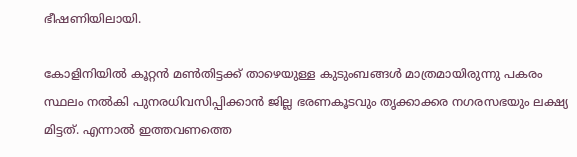ഭീഷണിയിലായി.

കോളിനിയില്‍ കൂറ്റന്‍ മണ്‍തിട്ടക്ക് താഴെയുള്ള കുടുംബങ്ങള്‍ മാത്രമായിരുന്നു പകരം സ്ഥലം നല്‍കി പുനരധിവസിപ്പിക്കാന്‍ ജില്ല ഭരണകൂടവും തൃക്കാക്കര നഗരസഭയും ലക്ഷ്യ മിട്ടത്. എന്നാല്‍ ഇത്തവണത്തെ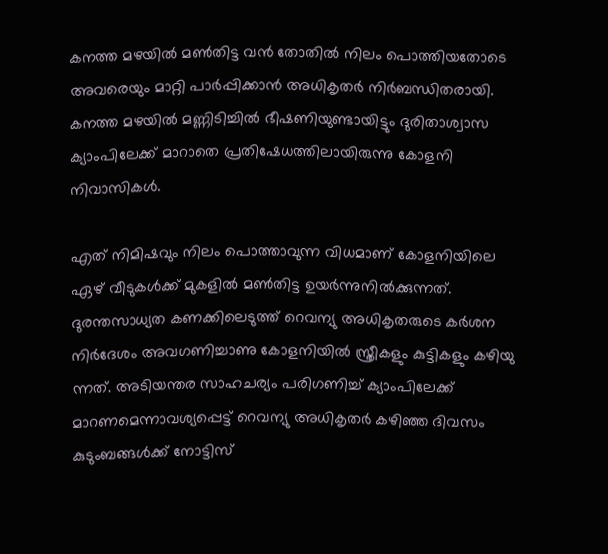കനത്ത മഴയില്‍ മണ്‍തിട്ട വന്‍ തോതില്‍ നിലം പൊത്തിയതോടെ അവരെയും മാറ്റി പാര്‍പ്പിക്കാന്‍ അധികൃതര്‍ നിര്‍ബന്ധിതരായി. കനത്ത മഴയില്‍ മണ്ണിടിച്ചില്‍ ഭീഷണിയുണ്ടായിട്ടും ദുരിതാശ്വാസ ക്യാംപിലേക്ക് മാറാതെ പ്രതിഷേധത്തിലായിരുന്നു കോളനി നിവാസികള്‍.

എത് നിമിഷവും നിലം പൊത്താവുന്ന വിധമാണ് കോളനിയിലെ ഏഴ് വീടുകള്‍ക്ക് മുകളില്‍ മണ്‍തിട്ട ഉയര്‍ന്നുനില്‍ക്കുന്നത്. ദുരന്തസാധ്യത കണക്കിലെടുത്ത് റെവന്യു അധികൃതരുടെ കര്‍ശന നിര്‍ദേശം അവഗണിച്ചാണു കോളനിയില്‍ സ്ത്രീകളും കുട്ടികളും കഴിയു ന്നത്. അടിയന്തര സാഹചര്യം പരിഗണിച്ച് ക്യാംപിലേക്ക് മാറണമെന്നാവശ്യപ്പെട്ട് റെവന്യു അധികൃതര്‍ കഴിഞ്ഞ ദിവസം കുടുംബങ്ങള്‍ക്ക് നോട്ടിസ്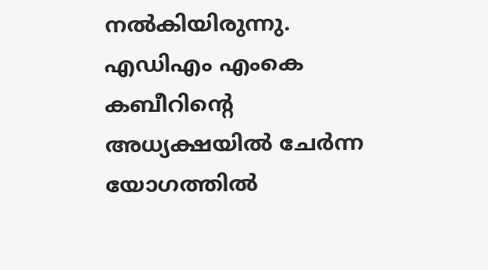നല്‍കിയിരുന്നു. എഡിഎം എംകെ കബീറിന്റെ അധ്യക്ഷയില്‍ ചേര്‍ന്ന യോഗത്തില്‍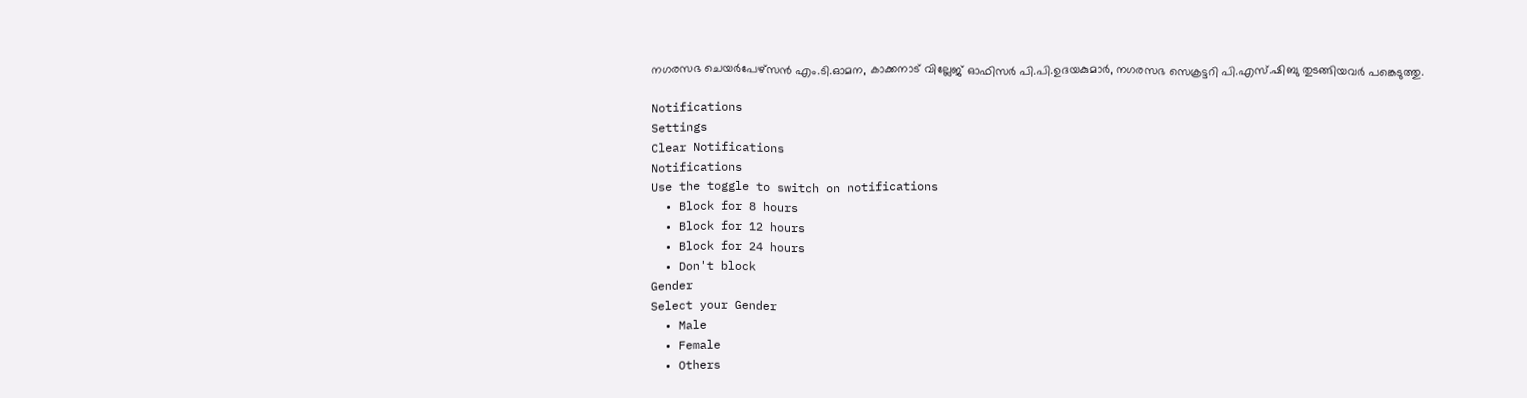നഗരസഭ ചെയര്‍പേഴ്‌സന്‍ എം.ടി.ഓമന, കാക്കനാട് വില്ലേജ് ഓഫിസര്‍ പി.പി.ഉദയകുമാര്‍, നഗരസഭ സെക്രട്ടറി പി.എസ്.ഷിബു തുടങ്ങിയവര്‍ പങ്കെടുത്തു.

Notifications
Settings
Clear Notifications
Notifications
Use the toggle to switch on notifications
  • Block for 8 hours
  • Block for 12 hours
  • Block for 24 hours
  • Don't block
Gender
Select your Gender
  • Male
  • Female
  • Others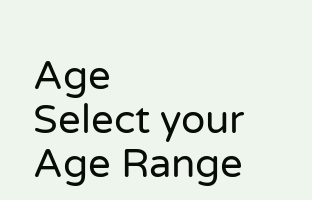Age
Select your Age Range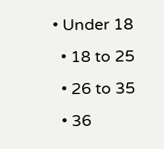• Under 18
  • 18 to 25
  • 26 to 35
  • 36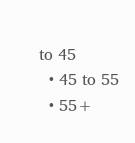to 45
  • 45 to 55
  • 55+